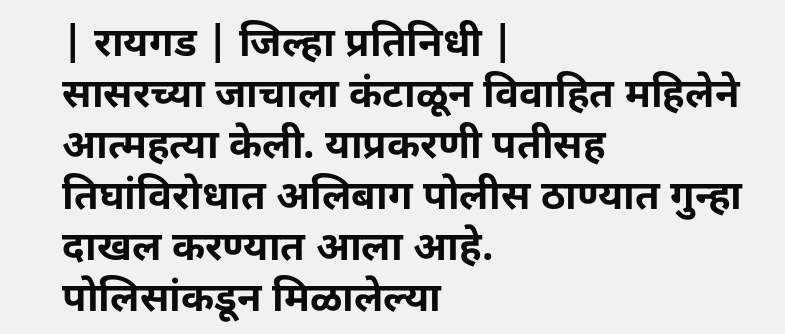| रायगड | जिल्हा प्रतिनिधी |
सासरच्या जाचाला कंटाळून विवाहित महिलेने आत्महत्या केली. याप्रकरणी पतीसह तिघांविरोधात अलिबाग पोलीस ठाण्यात गुन्हा दाखल करण्यात आला आहे.
पोलिसांकडून मिळालेल्या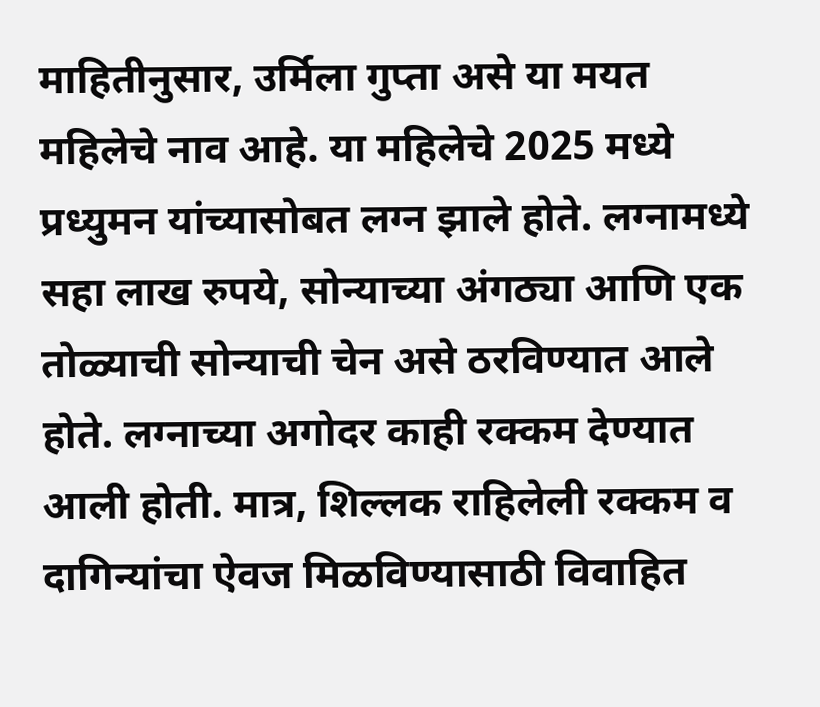माहितीनुसार, उर्मिला गुप्ता असे या मयत महिलेचे नाव आहे. या महिलेचे 2025 मध्ये प्रध्युमन यांच्यासोबत लग्न झाले होते. लग्नामध्ये सहा लाख रुपये, सोन्याच्या अंगठ्या आणि एक तोळ्याची सोन्याची चेन असे ठरविण्यात आले होते. लग्नाच्या अगोदर काही रक्कम देण्यात आली होती. मात्र, शिल्लक राहिलेली रक्कम व दागिन्यांचा ऐवज मिळविण्यासाठी विवाहित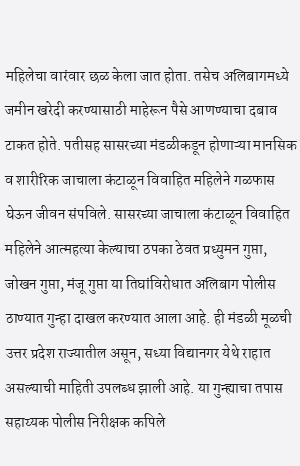महिलेचा वारंवार छळ केला जात होता. तसेच अलिबागमध्ये जमीन खरेदी करण्यासाठी माहेरून पैसे आणण्याचा दबाव टाकत होते. पतीसह सासरच्या मंडळीकडून होणाऱ्या मानसिक व शारीरिक जाचाला कंटाळून विवाहित महिलेने गळफास घेऊन जीवन संपविले. सासरच्या जाचाला कंटाळून विवाहित महिलेने आत्महत्या केल्याचा ठपका ठेवत प्रध्युमन गुप्ता, जोखन गुप्ता, मंजू गुप्ता या तिघांविरोधात अलिबाग पोलीस ठाण्यात गुन्हा दाखल करण्यात आला आहे. ही मंडळी मूळची उत्तर प्रदेश राज्यातील असून, सध्या विद्यानगर येथे राहात असल्याची माहिती उपलब्ध झाली आहे. या गुन्ह्याचा तपास सहाय्यक पोलीस निरीक्षक कपिले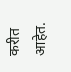करीत आहेत.